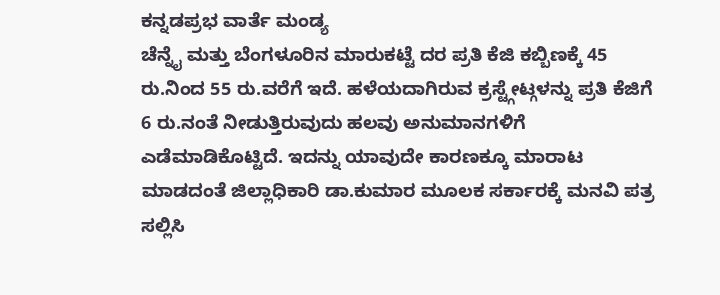ಕನ್ನಡಪ್ರಭ ವಾರ್ತೆ ಮಂಡ್ಯ
ಚೆನ್ನೈ ಮತ್ತು ಬೆಂಗಳೂರಿನ ಮಾರುಕಟ್ಟೆ ದರ ಪ್ರತಿ ಕೆಜಿ ಕಬ್ಬಿಣಕ್ಕೆ 45 ರು.ನಿಂದ 55 ರು.ವರೆಗೆ ಇದೆ. ಹಳೆಯದಾಗಿರುವ ಕ್ರಸ್ಟ್ಗೇಟ್ಗಳನ್ನು ಪ್ರತಿ ಕೆಜಿಗೆ 6 ರು.ನಂತೆ ನೀಡುತ್ತಿರುವುದು ಹಲವು ಅನುಮಾನಗಳಿಗೆ ಎಡೆಮಾಡಿಕೊಟ್ಟಿದೆ. ಇದನ್ನು ಯಾವುದೇ ಕಾರಣಕ್ಕೂ ಮಾರಾಟ ಮಾಡದಂತೆ ಜಿಲ್ಲಾಧಿಕಾರಿ ಡಾ.ಕುಮಾರ ಮೂಲಕ ಸರ್ಕಾರಕ್ಕೆ ಮನವಿ ಪತ್ರ ಸಲ್ಲಿಸಿ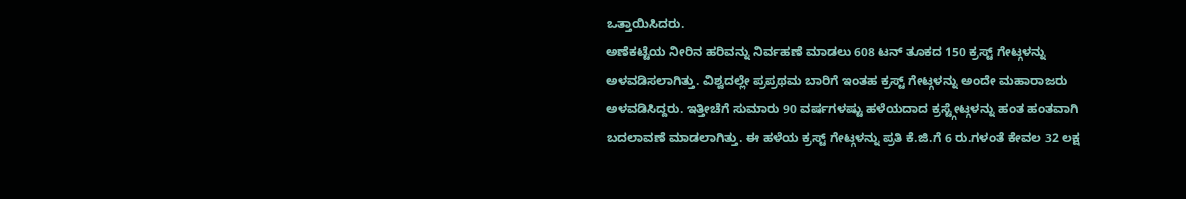ಒತ್ತಾಯಿಸಿದರು.
ಅಣೆಕಟ್ಟೆಯ ನೀರಿನ ಹರಿವನ್ನು ನಿರ್ವಹಣೆ ಮಾಡಲು 608 ಟನ್ ತೂಕದ 150 ಕ್ರಸ್ಟ್ ಗೇಟ್ಗಳನ್ನು ಅಳವಡಿಸಲಾಗಿತ್ತು. ವಿಶ್ವದಲ್ಲೇ ಪ್ರಪ್ರಥಮ ಬಾರಿಗೆ ಇಂತಹ ಕ್ರಸ್ಟ್ ಗೇಟ್ಗಳನ್ನು ಅಂದೇ ಮಹಾರಾಜರು ಅಳವಡಿಸಿದ್ದರು. ಇತ್ತೀಚೆಗೆ ಸುಮಾರು 90 ವರ್ಷಗಳಷ್ಟು ಹಳೆಯದಾದ ಕ್ರಸ್ಟ್ಗೇಟ್ಗಳನ್ನು ಹಂತ ಹಂತವಾಗಿ ಬದಲಾವಣೆ ಮಾಡಲಾಗಿತ್ತು. ಈ ಹಳೆಯ ಕ್ರಸ್ಟ್ ಗೇಟ್ಗಳನ್ನು ಪ್ರತಿ ಕೆ.ಜಿ.ಗೆ 6 ರು.ಗಳಂತೆ ಕೇವಲ 32 ಲಕ್ಷ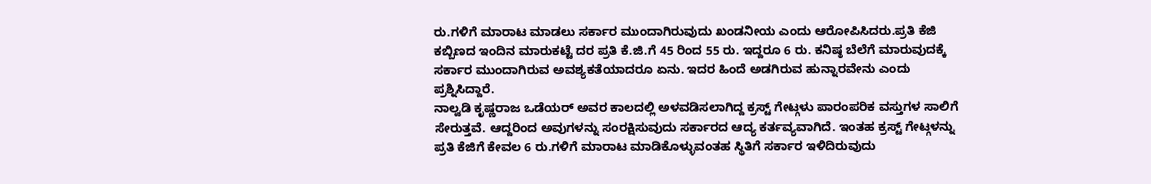ರು.ಗಳಿಗೆ ಮಾರಾಟ ಮಾಡಲು ಸರ್ಕಾರ ಮುಂದಾಗಿರುವುದು ಖಂಡನೀಯ ಎಂದು ಆರೋಪಿಸಿದರು.ಪ್ರತಿ ಕೆಜಿ ಕಬ್ಬಿಣದ ಇಂದಿನ ಮಾರುಕಟ್ಟೆ ದರ ಪ್ರತಿ ಕೆ.ಜಿ.ಗೆ 45 ರಿಂದ 55 ರು. ಇದ್ದರೂ 6 ರು. ಕನಿಷ್ಠ ಬೆಲೆಗೆ ಮಾರುವುದಕ್ಕೆ ಸರ್ಕಾರ ಮುಂದಾಗಿರುವ ಅವಶ್ಯಕತೆಯಾದರೂ ಏನು. ಇದರ ಹಿಂದೆ ಅಡಗಿರುವ ಹುನ್ನಾರವೇನು ಎಂದು ಪ್ರಶ್ನಿಸಿದ್ದಾರೆ.
ನಾಲ್ವಡಿ ಕೃಷ್ಣರಾಜ ಒಡೆಯರ್ ಅವರ ಕಾಲದಲ್ಲಿ ಅಳವಡಿಸಲಾಗಿದ್ದ ಕ್ರಸ್ಟ್ ಗೇಟ್ಗಳು ಪಾರಂಪರಿಕ ವಸ್ತುಗಳ ಸಾಲಿಗೆ ಸೇರುತ್ತವೆ. ಆದ್ದರಿಂದ ಅವುಗಳನ್ನು ಸಂರಕ್ಷಿಸುವುದು ಸರ್ಕಾರದ ಆದ್ಯ ಕರ್ತವ್ಯವಾಗಿದೆ. ಇಂತಹ ಕ್ರಸ್ಟ್ ಗೇಟ್ಗಳನ್ನು ಪ್ರತಿ ಕೆಜಿಗೆ ಕೇವಲ 6 ರು.ಗಳಿಗೆ ಮಾರಾಟ ಮಾಡಿಕೊಳ್ಳುವಂತಹ ಸ್ಥಿತಿಗೆ ಸರ್ಕಾರ ಇಳಿದಿರುವುದು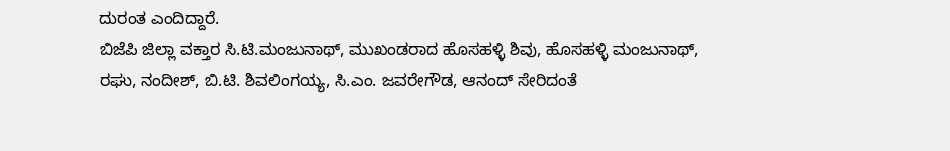ದುರಂತ ಎಂದಿದ್ದಾರೆ.
ಬಿಜೆಪಿ ಜಿಲ್ಲಾ ವಕ್ತಾರ ಸಿ.ಟಿ.ಮಂಜುನಾಥ್, ಮುಖಂಡರಾದ ಹೊಸಹಳ್ಳಿ ಶಿವು, ಹೊಸಹಳ್ಳಿ ಮಂಜುನಾಥ್, ರಘು, ನಂದೀಶ್, ಬಿ.ಟಿ. ಶಿವಲಿಂಗಯ್ಯ, ಸಿ.ಎಂ. ಜವರೇಗೌಡ, ಆನಂದ್ ಸೇರಿದಂತೆ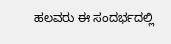ಹಲವರು ಈ ಸಂದರ್ಭದಲ್ಲಿ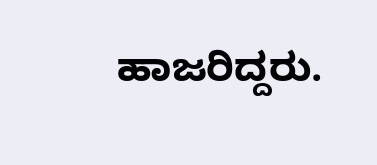ಹಾಜರಿದ್ದರು.